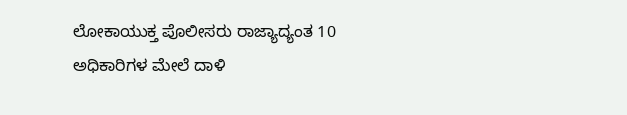ಲೋಕಾಯುಕ್ತ ಪೊಲೀಸರು ರಾಜ್ಯಾದ್ಯಂತ 10 ಅಧಿಕಾರಿಗಳ ಮೇಲೆ ದಾಳಿ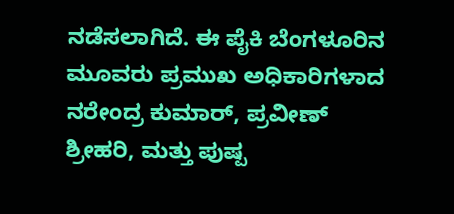ನಡೆಸಲಾಗಿದೆ. ಈ ಪೈಕಿ ಬೆಂಗಳೂರಿನ ಮೂವರು ಪ್ರಮುಖ ಅಧಿಕಾರಿಗಳಾದ ನರೇಂದ್ರ ಕುಮಾರ್, ಪ್ರವೀಣ್ ಶ್ರೀಹರಿ, ಮತ್ತು ಪುಷ್ಪ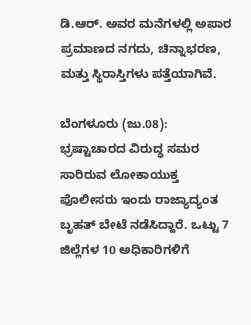ಡಿ.ಆರ್. ಅವರ ಮನೆಗಳಲ್ಲಿ ಅಪಾರ ಪ್ರಮಾಣದ ನಗದು, ಚಿನ್ನಾಭರಣ, ಮತ್ತು ಸ್ಥಿರಾಸ್ತಿಗಳು ಪತ್ತೆಯಾಗಿವೆ.

ಬೆಂಗಳೂರು (ಜು.08): ಭ್ರಷ್ಟಾಚಾರದ ವಿರುದ್ಧ ಸಮರ ಸಾರಿರುವ ಲೋಕಾಯುಕ್ತ ಪೊಲೀಸರು ಇಂದು ರಾಜ್ಯಾದ್ಯಂತ ಬೃಹತ್ ಬೇಟೆ ನಡೆಸಿದ್ದಾರೆ. ಒಟ್ಟು 7 ಜಿಲ್ಲೆಗಳ 10 ಅಧಿಕಾರಿಗಳಿಗೆ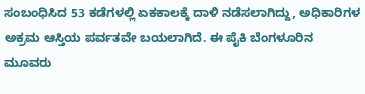ಸಂಬಂಧಿಸಿದ 53 ಕಡೆಗಳಲ್ಲಿ ಏಕಕಾಲಕ್ಕೆ ದಾಳಿ ನಡೆಸಲಾಗಿದ್ದು, ಅಧಿಕಾರಿಗಳ ಅಕ್ರಮ ಆಸ್ತಿಯ ಪರ್ವತವೇ ಬಯಲಾಗಿದೆ. ಈ ಪೈಕಿ ಬೆಂಗಳೂರಿನ ಮೂವರು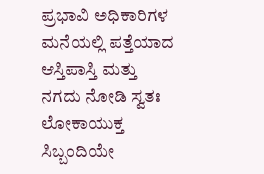ಪ್ರಭಾವಿ ಅಧಿಕಾರಿಗಳ ಮನೆಯಲ್ಲಿ ಪತ್ತೆಯಾದ ಆಸ್ತಿಪಾಸ್ತಿ ಮತ್ತು ನಗದು ನೋಡಿ ಸ್ವತಃ ಲೋಕಾಯುಕ್ತ ಸಿಬ್ಬಂದಿಯೇ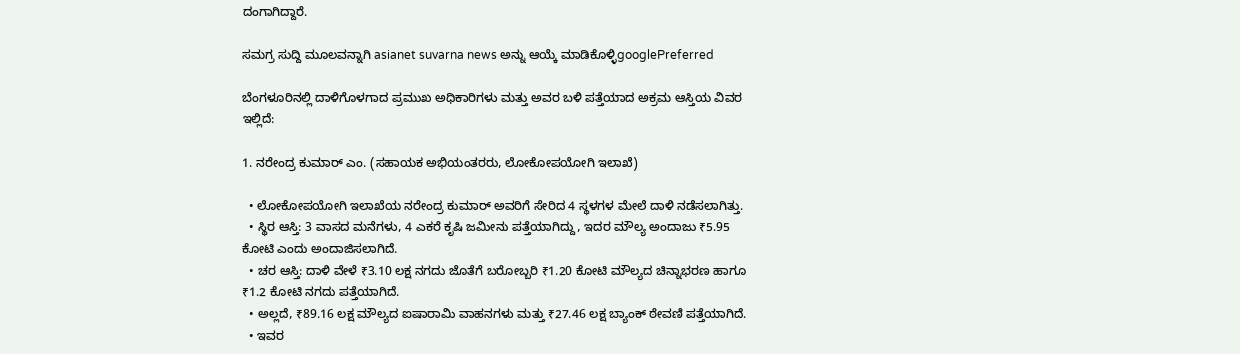ದಂಗಾಗಿದ್ದಾರೆ.

ಸಮಗ್ರ ಸುದ್ದಿ ಮೂಲವನ್ನಾಗಿ asianet suvarna news ಅನ್ನು ಆಯ್ಕೆ ಮಾಡಿಕೊಳ್ಳಿgooglePreferred

ಬೆಂಗಳೂರಿನಲ್ಲಿ ದಾಳಿಗೊಳಗಾದ ಪ್ರಮುಖ ಅಧಿಕಾರಿಗಳು ಮತ್ತು ಅವರ ಬಳಿ ಪತ್ತೆಯಾದ ಅಕ್ರಮ ಆಸ್ತಿಯ ವಿವರ ಇಲ್ಲಿದೆ:

1. ನರೇಂದ್ರ ಕುಮಾರ್ ಎಂ. (ಸಹಾಯಕ ಅಭಿಯಂತರರು, ಲೋಕೋಪಯೋಗಿ ಇಲಾಖೆ)

  • ಲೋಕೋಪಯೋಗಿ ಇಲಾಖೆಯ ನರೇಂದ್ರ ಕುಮಾರ್ ಅವರಿಗೆ ಸೇರಿದ 4 ಸ್ಥಳಗಳ ಮೇಲೆ ದಾಳಿ ನಡೆಸಲಾಗಿತ್ತು.
  • ಸ್ಥಿರ ಆಸ್ತಿ: 3 ವಾಸದ ಮನೆಗಳು, 4 ಎಕರೆ ಕೃಷಿ ಜಮೀನು ಪತ್ತೆಯಾಗಿದ್ದು, ಇದರ ಮೌಲ್ಯ ಅಂದಾಜು ₹5.95 ಕೋಟಿ ಎಂದು ಅಂದಾಜಿಸಲಾಗಿದೆ.
  • ಚರ ಆಸ್ತಿ: ದಾಳಿ ವೇಳೆ ₹3.10 ಲಕ್ಷ ನಗದು ಜೊತೆಗೆ ಬರೋಬ್ಬರಿ ₹1.20 ಕೋಟಿ ಮೌಲ್ಯದ ಚಿನ್ನಾಭರಣ ಹಾಗೂ ₹1.2 ಕೋಟಿ ನಗದು ಪತ್ತೆಯಾಗಿದೆ.
  • ಅಲ್ಲದೆ, ₹89.16 ಲಕ್ಷ ಮೌಲ್ಯದ ಐಷಾರಾಮಿ ವಾಹನಗಳು ಮತ್ತು ₹27.46 ಲಕ್ಷ ಬ್ಯಾಂಕ್ ಠೇವಣಿ ಪತ್ತೆಯಾಗಿದೆ.
  • ಇವರ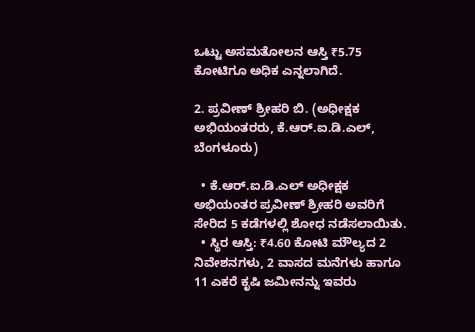ಒಟ್ಟು ಅಸಮತೋಲನ ಆಸ್ತಿ ₹5.75 ಕೋಟಿಗೂ ಅಧಿಕ ಎನ್ನಲಾಗಿದೆ.

2. ಪ್ರವೀಣ್ ಶ್ರೀಹರಿ ಬಿ. (ಅಧೀಕ್ಷಕ ಅಭಿಯಂತರರು, ಕೆ.ಆರ್.ಐ.ಡಿ.ಎಲ್, ಬೆಂಗಳೂರು)

  • ಕೆ.ಆರ್.ಐ.ಡಿ.ಎಲ್ ಅಧೀಕ್ಷಕ ಅಭಿಯಂತರ ಪ್ರವೀಣ್ ಶ್ರೀಹರಿ ಅವರಿಗೆ ಸೇರಿದ 5 ಕಡೆಗಳಲ್ಲಿ ಶೋಧ ನಡೆಸಲಾಯಿತು.
  • ಸ್ಥಿರ ಆಸ್ತಿ: ₹4.60 ಕೋಟಿ ಮೌಲ್ಯದ 2 ನಿವೇಶನಗಳು, 2 ವಾಸದ ಮನೆಗಳು ಹಾಗೂ 11 ಎಕರೆ ಕೃಷಿ ಜಮೀನನ್ನು ಇವರು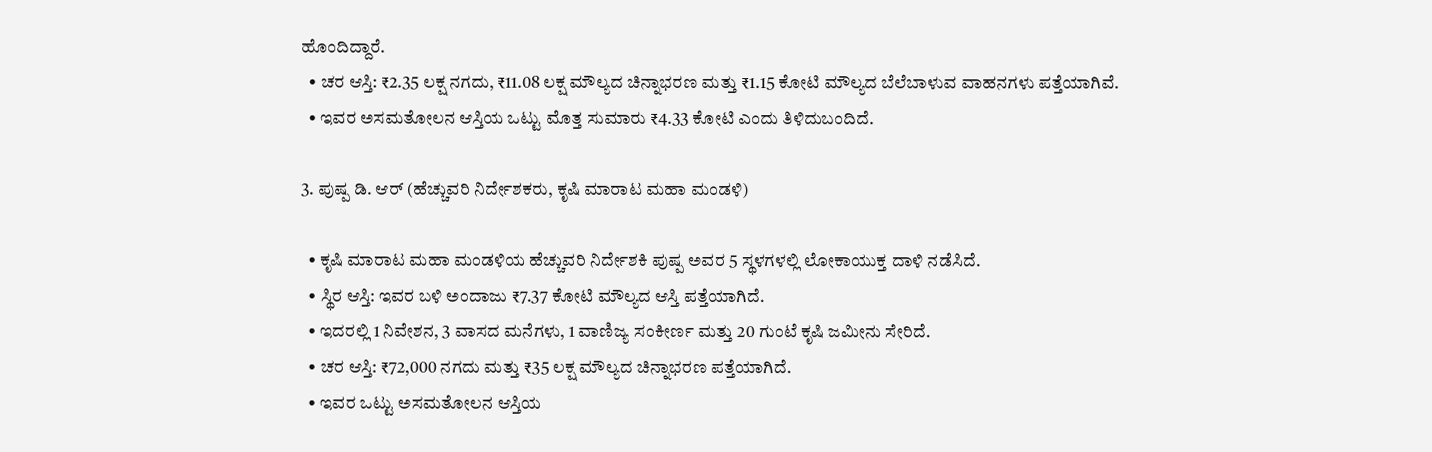ಹೊಂದಿದ್ದಾರೆ.
  • ಚರ ಆಸ್ತಿ: ₹2.35 ಲಕ್ಷ ನಗದು, ₹11.08 ಲಕ್ಷ ಮೌಲ್ಯದ ಚಿನ್ನಾಭರಣ ಮತ್ತು ₹1.15 ಕೋಟಿ ಮೌಲ್ಯದ ಬೆಲೆಬಾಳುವ ವಾಹನಗಳು ಪತ್ತೆಯಾಗಿವೆ.
  • ಇವರ ಅಸಮತೋಲನ ಆಸ್ತಿಯ ಒಟ್ಟು ಮೊತ್ತ ಸುಮಾರು ₹4.33 ಕೋಟಿ ಎಂದು ತಿಳಿದುಬಂದಿದೆ.

3. ಪುಷ್ಪ ಡಿ. ಆರ್ (ಹೆಚ್ಚುವರಿ ನಿರ್ದೇಶಕರು, ಕೃಷಿ ಮಾರಾಟ ಮಹಾ ಮಂಡಳಿ)

  • ಕೃಷಿ ಮಾರಾಟ ಮಹಾ ಮಂಡಳಿಯ ಹೆಚ್ಚುವರಿ ನಿರ್ದೇಶಕಿ ಪುಷ್ಪ ಅವರ 5 ಸ್ಥಳಗಳಲ್ಲಿ ಲೋಕಾಯುಕ್ತ ದಾಳಿ ನಡೆಸಿದೆ.
  • ಸ್ಥಿರ ಆಸ್ತಿ: ಇವರ ಬಳಿ ಅಂದಾಜು ₹7.37 ಕೋಟಿ ಮೌಲ್ಯದ ಆಸ್ತಿ ಪತ್ತೆಯಾಗಿದೆ.
  • ಇದರಲ್ಲಿ 1 ನಿವೇಶನ, 3 ವಾಸದ ಮನೆಗಳು, 1 ವಾಣಿಜ್ಯ ಸಂಕೀರ್ಣ ಮತ್ತು 20 ಗುಂಟೆ ಕೃಷಿ ಜಮೀನು ಸೇರಿದೆ.
  • ಚರ ಆಸ್ತಿ: ₹72,000 ನಗದು ಮತ್ತು ₹35 ಲಕ್ಷ ಮೌಲ್ಯದ ಚಿನ್ನಾಭರಣ ಪತ್ತೆಯಾಗಿದೆ.
  • ಇವರ ಒಟ್ಟು ಅಸಮತೋಲನ ಆಸ್ತಿಯ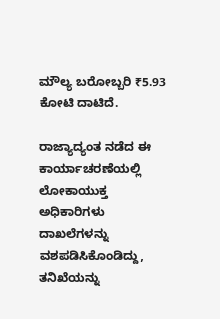ಮೌಲ್ಯ ಬರೋಬ್ಬರಿ ₹5.93 ಕೋಟಿ ದಾಟಿದೆ.

ರಾಜ್ಯಾದ್ಯಂತ ನಡೆದ ಈ ಕಾರ್ಯಾಚರಣೆಯಲ್ಲಿ ಲೋಕಾಯುಕ್ತ ಅಧಿಕಾರಿಗಳು ದಾಖಲೆಗಳನ್ನು ವಶಪಡಿಸಿಕೊಂಡಿದ್ದು, ತನಿಖೆಯನ್ನು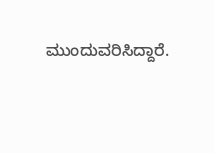ಮುಂದುವರಿಸಿದ್ದಾರೆ.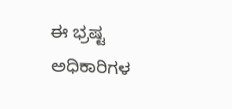ಈ ಭ್ರಷ್ಟ ಅಧಿಕಾರಿಗಳ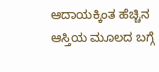ಆದಾಯಕ್ಕಿಂತ ಹೆಚ್ಚಿನ ಆಸ್ತಿಯ ಮೂಲದ ಬಗ್ಗೆ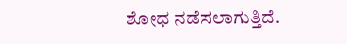ಶೋಧ ನಡೆಸಲಾಗುತ್ತಿದೆ.